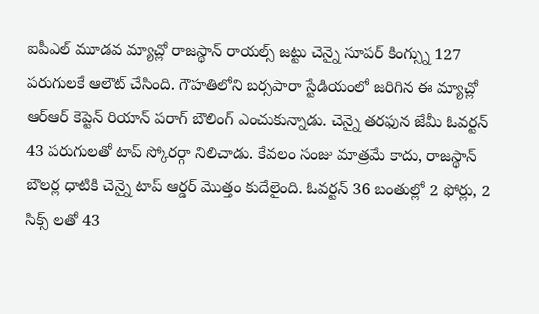ఐపీఎల్ మూడవ మ్యాచ్లో రాజస్థాన్ రాయల్స్ జట్టు చెన్నై సూపర్ కింగ్స్ను 127 పరుగులకే ఆలౌట్ చేసింది. గౌహతిలోని బర్సపారా స్టేడియంలో జరిగిన ఈ మ్యాచ్లో ఆర్ఆర్ కెప్టెన్ రియాన్ పరాగ్ బౌలింగ్ ఎంచుకున్నాడు. చెన్నై తరఫున జేమీ ఓవర్టన్ 43 పరుగులతో టాప్ స్కోరర్గా నిలిచాడు. కేవలం సంజు మాత్రమే కాదు, రాజస్థాన్ బౌలర్ల ధాటికి చెన్నై టాప్ ఆర్డర్ మొత్తం కుదేలైంది. ఓవర్టన్ 36 బంతుల్లో 2 ఫోర్లు, 2 సిక్స్ లతో 43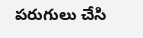పరుగులు చేసి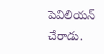పెవిలియన్ చేరాడు.